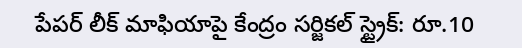పేపర్ లీక్ మాఫియాపై కేంద్రం సర్జికల్ స్ట్రైక్: రూ.10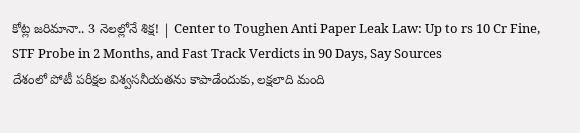కోట్ల జరిమానా.. 3 నెలల్లోనే శిక్ష! | Center to Toughen Anti Paper Leak Law: Up to rs 10 Cr Fine, STF Probe in 2 Months, and Fast Track Verdicts in 90 Days, Say Sources
దేశంలో పోటీ పరీక్షల విశ్వసనీయతను కాపాడేందుకు, లక్షలాది మంది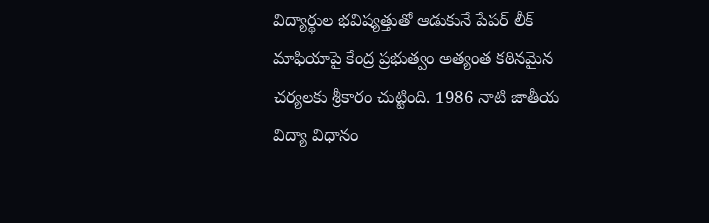విద్యార్థుల భవిష్యత్తుతో ఆడుకునే పేపర్ లీక్ మాఫియాపై కేంద్ర ప్రభుత్వం అత్యంత కఠినమైన చర్యలకు శ్రీకారం చుట్టింది. 1986 నాటి జాతీయ విద్యా విధానం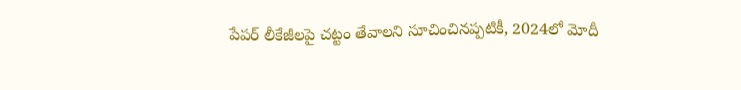పేపర్ లీకేజీలపై చట్టం తేవాలని సూచించినప్పటికీ, 2024లో మోదీ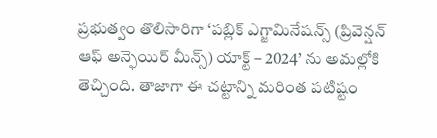ప్రభుత్వం తొలిసారిగా ‘పబ్లిక్ ఎగ్జామినేషన్స్ (ప్రివెన్షన్ ఆఫ్ అన్ఫెయిర్ మీన్స్) యాక్ట్ – 2024’ ను అమల్లోకి తెచ్చింది. తాజాగా ఈ చట్టాన్ని మరింత పటిష్టం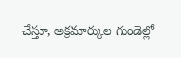చేస్తూ, అక్రమార్కుల గుండెల్లో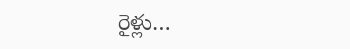రైళ్లు…